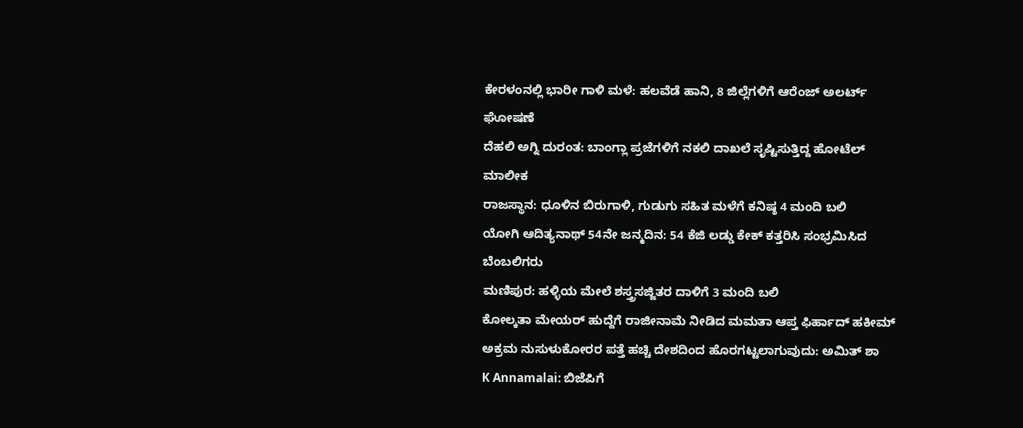ಕೇರಳಂನಲ್ಲಿ ಭಾರೀ ಗಾಳಿ ಮಳೆ: ಹಲವೆಡೆ ಹಾನಿ, 8 ಜಿಲ್ಲೆಗಳಿಗೆ ಆರೆಂಜ್ ಅಲರ್ಟ್ ಘೋಷಣೆ
ದೆಹಲಿ ಅಗ್ನಿ ದುರಂತ: ಬಾಂಗ್ಲಾ ಪ್ರಜೆಗಳಿಗೆ ನಕಲಿ ದಾಖಲೆ ಸೃಷ್ಟಿಸುತ್ತಿದ್ದ ಹೋಟೆಲ್ ಮಾಲೀಕ
ರಾಜಸ್ಥಾನ: ಧೂಳಿನ ಬಿರುಗಾಳಿ, ಗುಡುಗು ಸಹಿತ ಮಳೆಗೆ ಕನಿಷ್ಠ 4 ಮಂದಿ ಬಲಿ
ಯೋಗಿ ಆದಿತ್ಯನಾಥ್ 54ನೇ ಜನ್ಮದಿನ: 54 ಕೆಜಿ ಲಡ್ಡು ಕೇಕ್ ಕತ್ತರಿಸಿ ಸಂಭ್ರಮಿಸಿದ ಬೆಂಬಲಿಗರು
ಮಣಿಪುರ: ಹಳ್ಳಿಯ ಮೇಲೆ ಶಸ್ತ್ರಸಜ್ಜಿತರ ದಾಳಿಗೆ 3 ಮಂದಿ ಬಲಿ
ಕೋಲ್ಕತಾ ಮೇಯರ್ ಹುದ್ದೆಗೆ ರಾಜೀನಾಮೆ ನೀಡಿದ ಮಮತಾ ಆಪ್ತ ಫಿರ್ಹಾದ್ ಹಕೀಮ್
ಅಕ್ರಮ ನುಸುಳುಕೋರರ ಪತ್ತೆ ಹಚ್ಚಿ ದೇಶದಿಂದ ಹೊರಗಟ್ಟಲಾಗುವುದು: ಅಮಿತ್ ಶಾ
K Annamalai: ಬಿಜೆಪಿಗೆ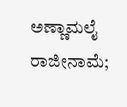ಅಣ್ಣಾಮಲೈ ರಾಜೀನಾಮೆ;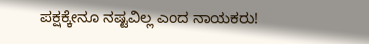ಪಕ್ಷಕ್ಕೇನೂ ನಷ್ಟವಿಲ್ಲ ಎಂದ ನಾಯಕರು!